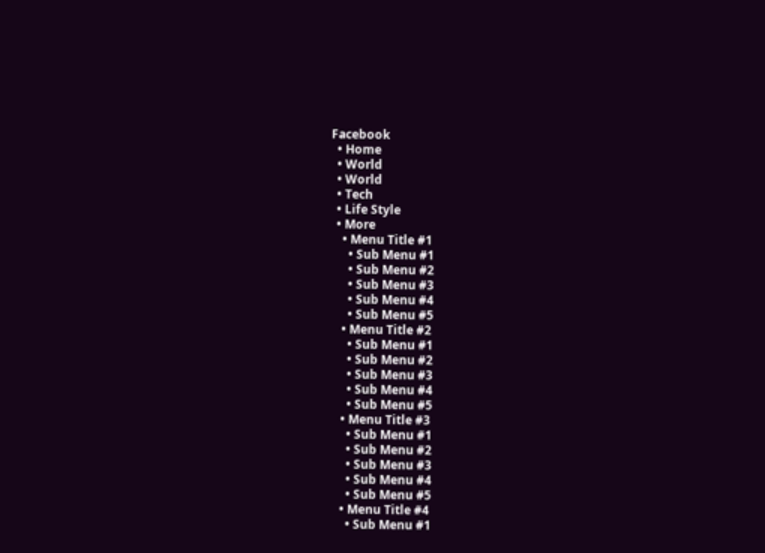Facebook
  • Home
  • World
  • World
  • Tech
  • Life Style
  • More
    • Menu Title #1
      • Sub Menu #1
      • Sub Menu #2
      • Sub Menu #3
      • Sub Menu #4
      • Sub Menu #5
    • Menu Title #2
      • Sub Menu #1
      • Sub Menu #2
      • Sub Menu #3
      • Sub Menu #4
      • Sub Menu #5
    • Menu Title #3
      • Sub Menu #1
      • Sub Menu #2
      • Sub Menu #3
      • Sub Menu #4
      • Sub Menu #5
    • Menu Title #4
      • Sub Menu #1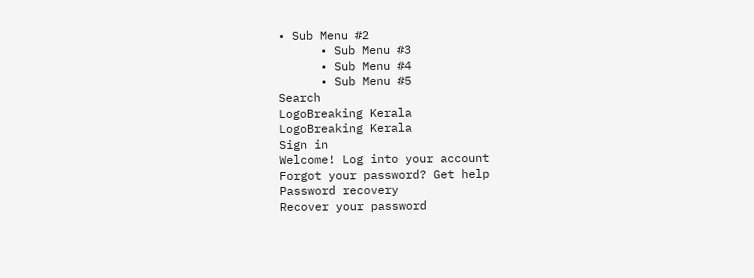• Sub Menu #2
      • Sub Menu #3
      • Sub Menu #4
      • Sub Menu #5
Search
LogoBreaking Kerala
LogoBreaking Kerala
Sign in
Welcome! Log into your account
Forgot your password? Get help
Password recovery
Recover your password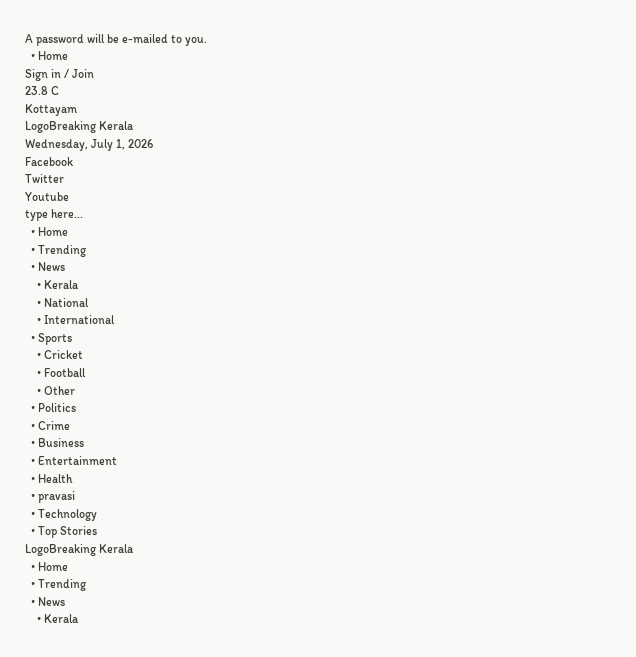A password will be e-mailed to you.
  • Home
Sign in / Join
23.8 C
Kottayam
LogoBreaking Kerala
Wednesday, July 1, 2026
Facebook
Twitter
Youtube
type here...
  • Home
  • Trending
  • News
    • Kerala
    • National
    • International
  • Sports
    • Cricket
    • Football
    • Other
  • Politics
  • Crime
  • Business
  • Entertainment
  • Health
  • pravasi
  • Technology
  • Top Stories
LogoBreaking Kerala
  • Home
  • Trending
  • News
    • Kerala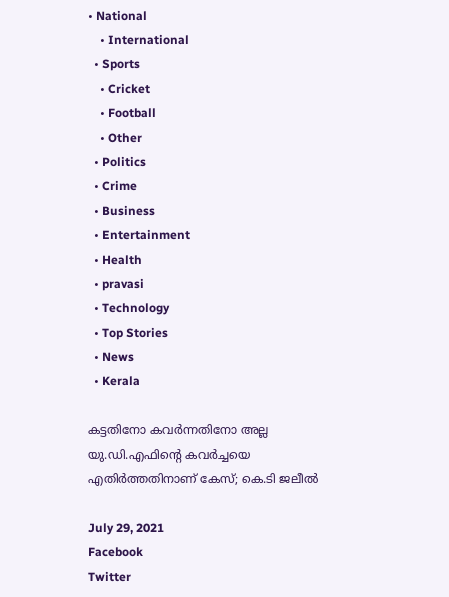• National
    • International
  • Sports
    • Cricket
    • Football
    • Other
  • Politics
  • Crime
  • Business
  • Entertainment
  • Health
  • pravasi
  • Technology
  • Top Stories
  • News
  • Kerala

കട്ടതിനോ കവര്‍ന്നതിനോ അല്ല യു.ഡി.എഫിന്റെ കവര്‍ച്ചയെ എതിര്‍ത്തതിനാണ് കേസ്; കെ.ടി ജലീല്‍

July 29, 2021
Facebook
Twitter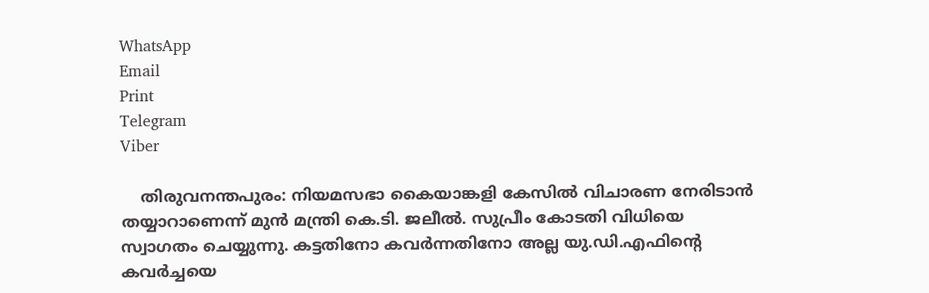WhatsApp
Email
Print
Telegram
Viber

    തിരുവനന്തപുരം: നിയമസഭാ കൈയാങ്കളി കേസില്‍ വിചാരണ നേരിടാന്‍ തയ്യാറാണെന്ന് മുന്‍ മന്ത്രി കെ.ടി. ജലീല്‍. സുപ്രീം കോടതി വിധിയെ സ്വാഗതം ചെയ്യുന്നു. കട്ടതിനോ കവര്‍ന്നതിനോ അല്ല യു.ഡി.എഫിന്റെ കവര്‍ച്ചയെ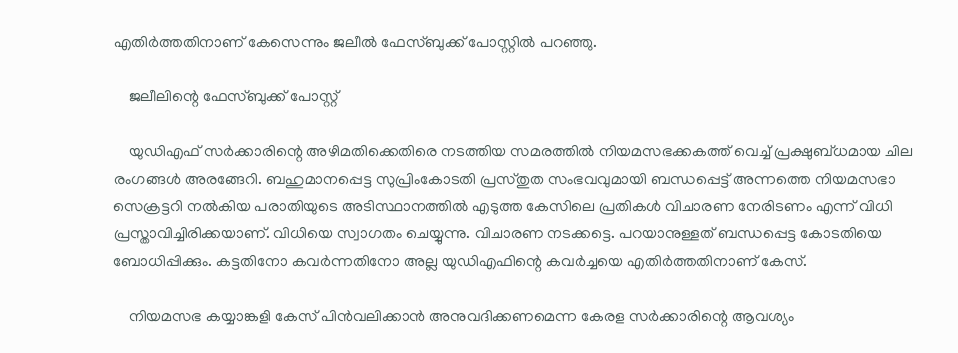എതിര്‍ത്തതിനാണ് കേസെന്നും ജലീല്‍ ഫേസ്ബുക്ക് പോസ്റ്റില്‍ പറഞ്ഞു.

    ജലീലിന്റെ ഫേസ്ബുക്ക് പോസ്റ്റ്

    യുഡിഎഫ് സര്‍ക്കാരിന്റെ അഴിമതിക്കെതിരെ നടത്തിയ സമരത്തില്‍ നിയമസഭക്കകത്ത് വെച്ച് പ്രക്ഷുബ്ധമായ ചില രംഗങ്ങള്‍ അരങ്ങേറി. ബഹുമാനപ്പെട്ട സുപ്രിംകോടതി പ്രസ്തുത സംഭവവുമായി ബന്ധപ്പെട്ട് അന്നത്തെ നിയമസഭാ സെക്രട്ടറി നല്‍കിയ പരാതിയുടെ അടിസ്ഥാനത്തില്‍ എടുത്ത കേസിലെ പ്രതികള്‍ വിചാരണ നേരിടണം എന്ന് വിധി പ്രസ്താവിച്ചിരിക്കയാണ്. വിധിയെ സ്വാഗതം ചെയ്യുന്നു. വിചാരണ നടക്കട്ടെ. പറയാനുള്ളത് ബന്ധപ്പെട്ട കോടതിയെ ബോധിപ്പിക്കും. കട്ടതിനോ കവര്‍ന്നതിനോ അല്ല യുഡിഎഫിന്റെ കവര്‍ച്ചയെ എതിര്‍ത്തതിനാണ് കേസ്.

    നിയമസഭ കയ്യാങ്കളി കേസ് പിന്‍വലിക്കാന്‍ അനുവദിക്കണമെന്ന കേരള സര്‍ക്കാരിന്റെ ആവശ്യം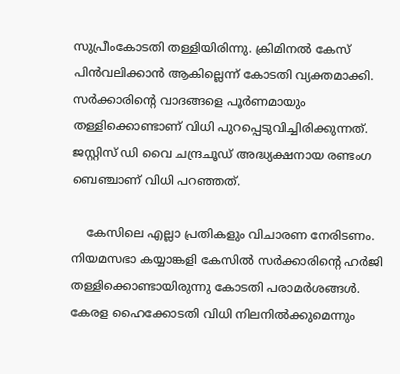സുപ്രീംകോടതി തള്ളിയിരിന്നു. ക്രിമിനല്‍ കേസ് പിന്‍വലിക്കാന്‍ ആകില്ലെന്ന് കോടതി വ്യക്തമാക്കി. സര്‍ക്കാരിന്റെ വാദങ്ങളെ പൂര്‍ണമായും തള്ളിക്കൊണ്ടാണ് വിധി പുറപ്പെടുവിച്ചിരിക്കുന്നത്. ജസ്റ്റിസ് ഡി വൈ ചന്ദ്രചൂഡ് അദ്ധ്യക്ഷനായ രണ്ടംഗ ബെഞ്ചാണ് വിധി പറഞ്ഞത്.

    കേസിലെ എല്ലാ പ്രതികളും വിചാരണ നേരിടണം. നിയമസഭാ കയ്യാങ്കളി കേസില്‍ സര്‍ക്കാരിന്റെ ഹര്‍ജി തള്ളിക്കൊണ്ടായിരുന്നു കോടതി പരാമര്‍ശങ്ങള്‍. കേരള ഹൈക്കോടതി വിധി നിലനില്‍ക്കുമെന്നും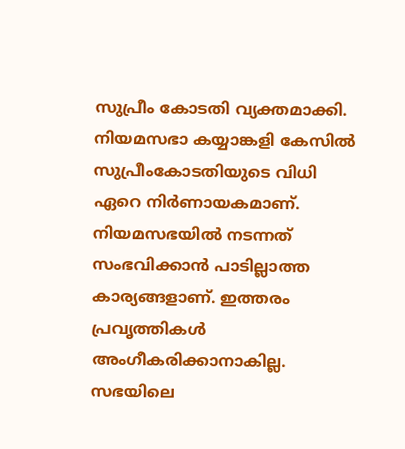സുപ്രീം കോടതി വ്യക്തമാക്കി. നിയമസഭാ കയ്യാങ്കളി കേസില്‍ സുപ്രീംകോടതിയുടെ വിധി ഏറെ നിര്‍ണായകമാണ്. നിയമസഭയില്‍ നടന്നത് സംഭവിക്കാന്‍ പാടില്ലാത്ത കാര്യങ്ങളാണ്. ഇത്തരം പ്രവൃത്തികള്‍ അംഗീകരിക്കാനാകില്ല. സഭയിലെ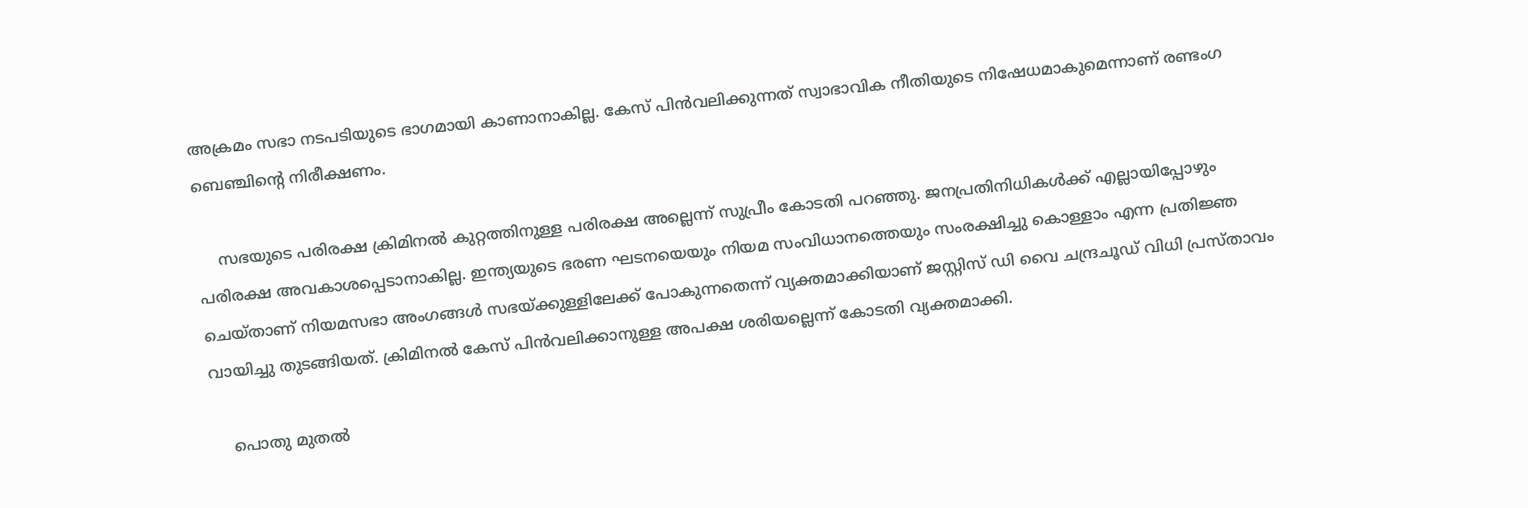അക്രമം സഭാ നടപടിയുടെ ഭാഗമായി കാണാനാകില്ല. കേസ് പിന്‍വലിക്കുന്നത് സ്വാഭാവിക നീതിയുടെ നിഷേധമാകുമെന്നാണ് രണ്ടംഗ ബെഞ്ചിന്റെ നിരീക്ഷണം.

    സഭയുടെ പരിരക്ഷ ക്രിമിനല്‍ കുറ്റത്തിനുള്ള പരിരക്ഷ അല്ലെന്ന് സുപ്രീം കോടതി പറഞ്ഞു. ജനപ്രതിനിധികള്‍ക്ക് എല്ലായിപ്പോഴും പരിരക്ഷ അവകാശപ്പെടാനാകില്ല. ഇന്ത്യയുടെ ഭരണ ഘടനയെയും നിയമ സംവിധാനത്തെയും സംരക്ഷിച്ചു കൊള്ളാം എന്ന പ്രതിജ്ഞ ചെയ്താണ് നിയമസഭാ അംഗങ്ങള്‍ സഭയ്ക്കുള്ളിലേക്ക് പോകുന്നതെന്ന് വ്യക്തമാക്കിയാണ് ജസ്റ്റിസ് ഡി വൈ ചന്ദ്രചൂഡ് വിധി പ്രസ്താവം വായിച്ചു തുടങ്ങിയത്. ക്രിമിനല്‍ കേസ് പിന്‍വലിക്കാനുള്ള അപക്ഷ ശരിയല്ലെന്ന് കോടതി വ്യക്തമാക്കി.

    പൊതു മുതല്‍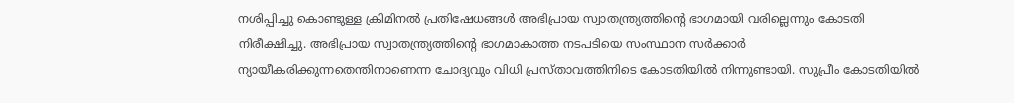നശിപ്പിച്ചു കൊണ്ടുള്ള ക്രിമിനല്‍ പ്രതിഷേധങ്ങള്‍ അഭിപ്രായ സ്വാതന്ത്ര്യത്തിന്റെ ഭാഗമായി വരില്ലെന്നും കോടതി നിരീക്ഷിച്ചു. അഭിപ്രായ സ്വാതന്ത്ര്യത്തിന്റെ ഭാഗമാകാത്ത നടപടിയെ സംസ്ഥാന സര്‍ക്കാര്‍ ന്യായീകരിക്കുന്നതെന്തിനാണെന്ന ചോദ്യവും വിധി പ്രസ്താവത്തിനിടെ കോടതിയില്‍ നിന്നുണ്ടായി. സുപ്രീം കോടതിയില്‍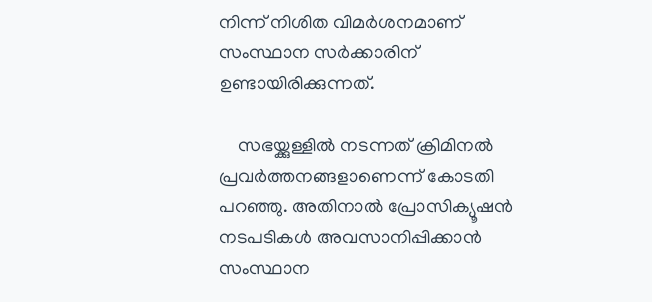നിന്ന് നിശിത വിമര്‍ശനമാണ് സംസ്ഥാന സര്‍ക്കാരിന് ഉണ്ടായിരിക്കുന്നത്.

    സഭയ്ക്കുള്ളില്‍ നടന്നത് ക്രിമിനല്‍ പ്രവര്‍ത്തനങ്ങളാണെന്ന് കോടതി പറഞ്ഞു. അതിനാല്‍ പ്രോസിക്യൂഷന്‍ നടപടികള്‍ അവസാനിപ്പിക്കാന്‍ സംസ്ഥാന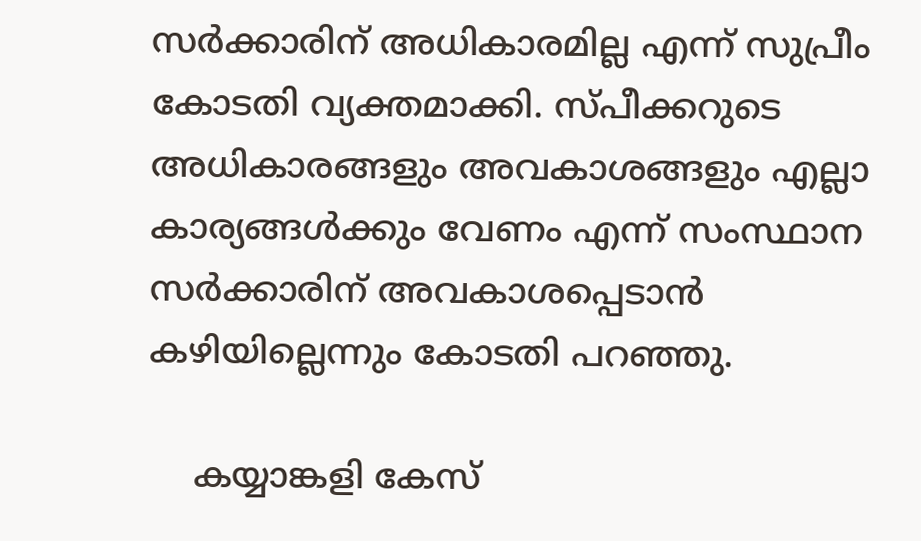സര്‍ക്കാരിന് അധികാരമില്ല എന്ന് സുപ്രീം കോടതി വ്യക്തമാക്കി. സ്പീക്കറുടെ അധികാരങ്ങളും അവകാശങ്ങളും എല്ലാ കാര്യങ്ങള്‍ക്കും വേണം എന്ന് സംസ്ഥാന സര്‍ക്കാരിന് അവകാശപ്പെടാന്‍ കഴിയില്ലെന്നും കോടതി പറഞ്ഞു.

    കയ്യാങ്കളി കേസ്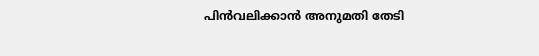പിന്‍വലിക്കാന്‍ അനുമതി തേടി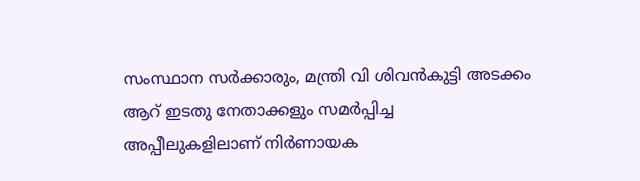സംസ്ഥാന സര്‍ക്കാരും, മന്ത്രി വി ശിവന്‍കുട്ടി അടക്കം ആറ് ഇടതു നേതാക്കളും സമര്‍പ്പിച്ച അപ്പീലുകളിലാണ് നിര്‍ണായക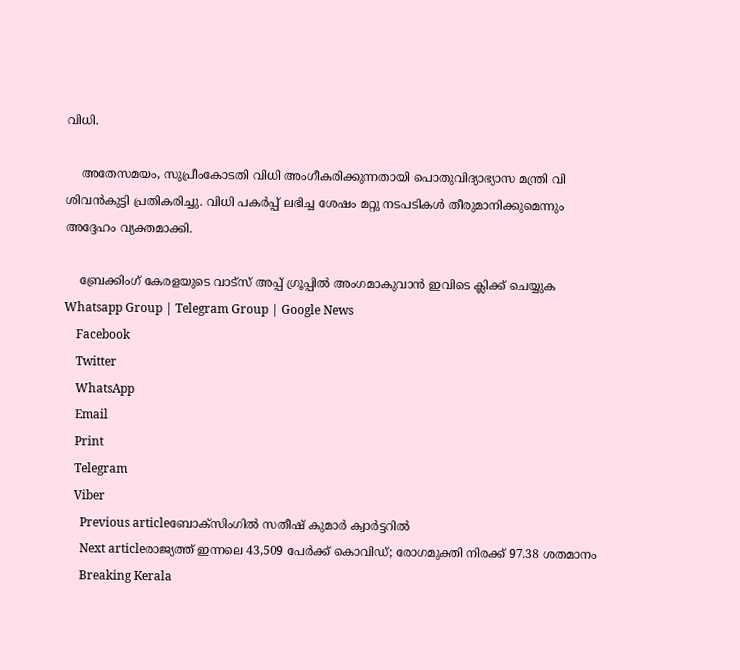വിധി.

    അതേസമയം, സുപ്രീംകോടതി വിധി അംഗീകരിക്കുന്നതായി പൊതുവിദ്യാഭ്യാസ മന്ത്രി വി ശിവന്‍കുട്ടി പ്രതികരിച്ചു. വിധി പകര്‍പ്പ് ലഭിച്ച ശേഷം മറ്റു നടപടികള്‍ തീരുമാനിക്കുമെന്നും അദ്ദേഹം വ്യക്തമാക്കി.

    ബ്രേക്കിംഗ് കേരളയുടെ വാട്സ് അപ്പ് ഗ്രൂപ്പിൽ അംഗമാകുവാൻ ഇവിടെ ക്ലിക്ക് ചെയ്യുക Whatsapp Group | Telegram Group | Google News
    Facebook
    Twitter
    WhatsApp
    Email
    Print
    Telegram
    Viber
      Previous articleബോക്‌സിംഗില്‍ സതീഷ് കുമാര്‍ ക്വാര്‍ട്ടറില്‍
      Next articleരാജ്യത്ത് ഇന്നലെ 43,509 പേര്‍ക്ക് കൊവിഡ്; രോഗമുക്തി നിരക്ക് 97.38 ശതമാനം
      Breaking Kerala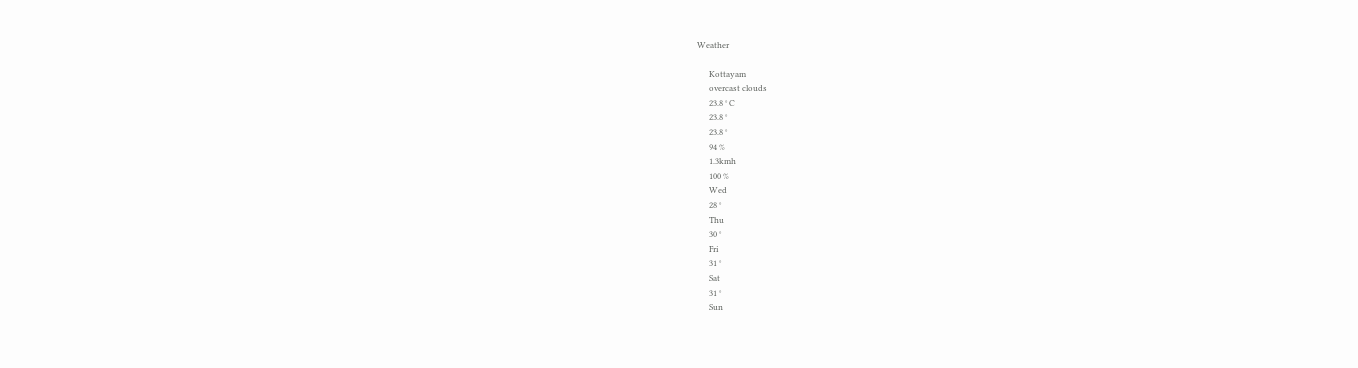Weather

      Kottayam
      overcast clouds
      23.8 ° C
      23.8 °
      23.8 °
      94 %
      1.3kmh
      100 %
      Wed
      28 °
      Thu
      30 °
      Fri
      31 °
      Sat
      31 °
      Sun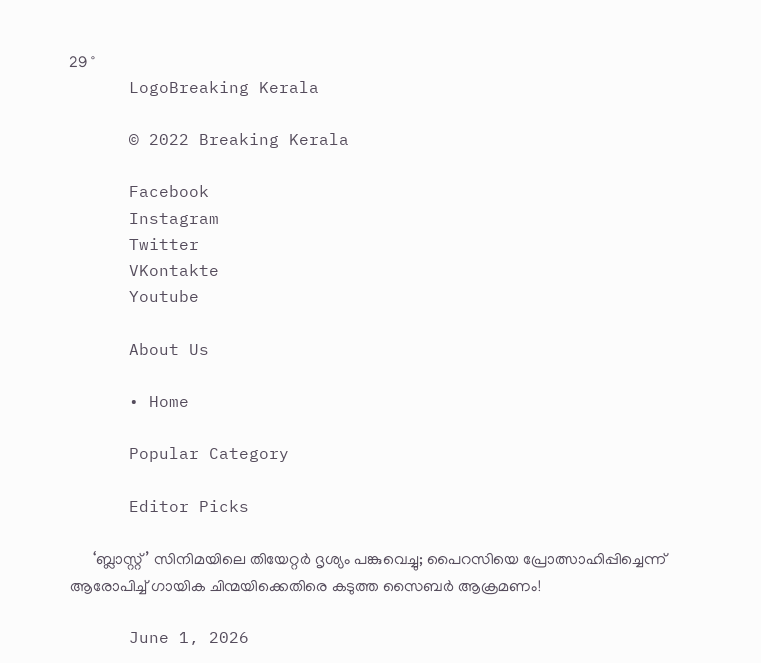29 °
      LogoBreaking Kerala

      © 2022 Breaking Kerala

      Facebook
      Instagram
      Twitter
      VKontakte
      Youtube

      About Us

      • Home

      Popular Category

      Editor Picks

      ‘ബ്ലാസ്റ്റ്’ സിനിമയിലെ തിയേറ്റർ ദൃശ്യം പങ്കുവെച്ചു; പൈറസിയെ പ്രോത്സാഹിപ്പിച്ചെന്ന് ആരോപിച്ച് ഗായിക ചിന്മയിക്കെതിരെ കടുത്ത സൈബർ ആക്രമണം!

      June 1, 2026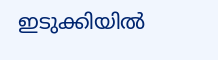ഇടുക്കിയിൽ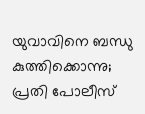യുവാവിനെ ബന്ധു കുത്തിക്കൊന്നു; പ്രതി പോലീസ്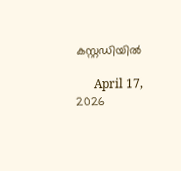കസ്റ്റഡിയിൽ

      April 17, 2026